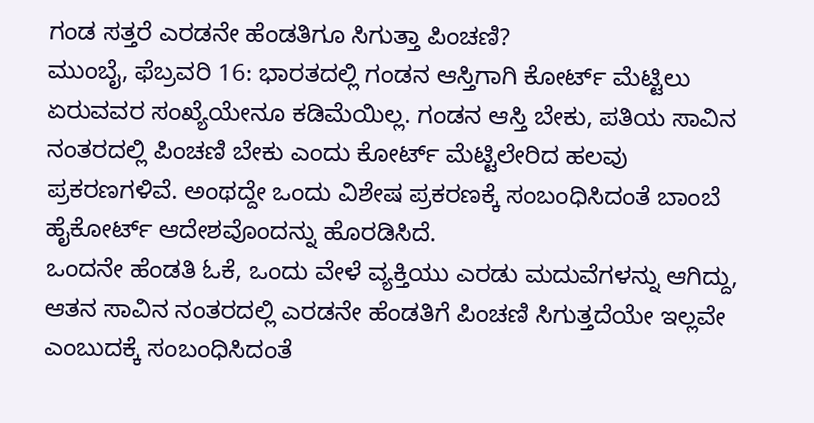ಗಂಡ ಸತ್ತರೆ ಎರಡನೇ ಹೆಂಡತಿಗೂ ಸಿಗುತ್ತಾ ಪಿಂಚಣಿ?
ಮುಂಬೈ, ಫೆಬ್ರವರಿ 16: ಭಾರತದಲ್ಲಿ ಗಂಡನ ಆಸ್ತಿಗಾಗಿ ಕೋರ್ಟ್ ಮೆಟ್ಟಿಲು ಏರುವವರ ಸಂಖ್ಯೆಯೇನೂ ಕಡಿಮೆಯಿಲ್ಲ. ಗಂಡನ ಆಸ್ತಿ ಬೇಕು, ಪತಿಯ ಸಾವಿನ ನಂತರದಲ್ಲಿ ಪಿಂಚಣಿ ಬೇಕು ಎಂದು ಕೋರ್ಟ್ ಮೆಟ್ಟಿಲೇರಿದ ಹಲವು ಪ್ರಕರಣಗಳಿವೆ. ಅಂಥದ್ದೇ ಒಂದು ವಿಶೇಷ ಪ್ರಕರಣಕ್ಕೆ ಸಂಬಂಧಿಸಿದಂತೆ ಬಾಂಬೆ ಹೈಕೋರ್ಟ್ ಆದೇಶವೊಂದನ್ನು ಹೊರಡಿಸಿದೆ.
ಒಂದನೇ ಹೆಂಡತಿ ಓಕೆ, ಒಂದು ವೇಳೆ ವ್ಯಕ್ತಿಯು ಎರಡು ಮದುವೆಗಳನ್ನು ಆಗಿದ್ದು, ಆತನ ಸಾವಿನ ನಂತರದಲ್ಲಿ ಎರಡನೇ ಹೆಂಡತಿಗೆ ಪಿಂಚಣಿ ಸಿಗುತ್ತದೆಯೇ ಇಲ್ಲವೇ ಎಂಬುದಕ್ಕೆ ಸಂಬಂಧಿಸಿದಂತೆ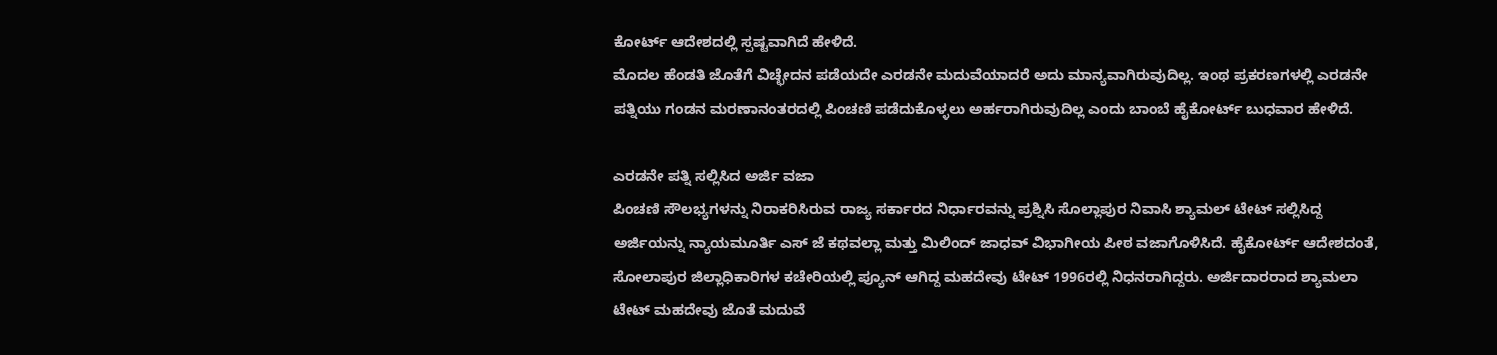ಕೋರ್ಟ್ ಆದೇಶದಲ್ಲಿ ಸ್ಪಷ್ಟವಾಗಿದೆ ಹೇಳಿದೆ.
ಮೊದಲ ಹೆಂಡತಿ ಜೊತೆಗೆ ವಿಚ್ಛೇದನ ಪಡೆಯದೇ ಎರಡನೇ ಮದುವೆಯಾದರೆ ಅದು ಮಾನ್ಯವಾಗಿರುವುದಿಲ್ಲ. ಇಂಥ ಪ್ರಕರಣಗಳಲ್ಲಿ ಎರಡನೇ ಪತ್ನಿಯು ಗಂಡನ ಮರಣಾನಂತರದಲ್ಲಿ ಪಿಂಚಣಿ ಪಡೆದುಕೊಳ್ಳಲು ಅರ್ಹರಾಗಿರುವುದಿಲ್ಲ ಎಂದು ಬಾಂಬೆ ಹೈಕೋರ್ಟ್ ಬುಧವಾರ ಹೇಳಿದೆ.

ಎರಡನೇ ಪತ್ನಿ ಸಲ್ಲಿಸಿದ ಅರ್ಜಿ ವಜಾ
ಪಿಂಚಣಿ ಸೌಲಭ್ಯಗಳನ್ನು ನಿರಾಕರಿಸಿರುವ ರಾಜ್ಯ ಸರ್ಕಾರದ ನಿರ್ಧಾರವನ್ನು ಪ್ರಶ್ನಿಸಿ ಸೊಲ್ಲಾಪುರ ನಿವಾಸಿ ಶ್ಯಾಮಲ್ ಟೇಟ್ ಸಲ್ಲಿಸಿದ್ದ ಅರ್ಜಿಯನ್ನು ನ್ಯಾಯಮೂರ್ತಿ ಎಸ್ ಜೆ ಕಥವಲ್ಲಾ ಮತ್ತು ಮಿಲಿಂದ್ ಜಾಧವ್ ವಿಭಾಗೀಯ ಪೀಠ ವಜಾಗೊಳಿಸಿದೆ. ಹೈಕೋರ್ಟ್ ಆದೇಶದಂತೆ, ಸೋಲಾಪುರ ಜಿಲ್ಲಾಧಿಕಾರಿಗಳ ಕಚೇರಿಯಲ್ಲಿ ಪ್ಯೂನ್ ಆಗಿದ್ದ ಮಹದೇವು ಟೇಟ್ 1996ರಲ್ಲಿ ನಿಧನರಾಗಿದ್ದರು. ಅರ್ಜಿದಾರರಾದ ಶ್ಯಾಮಲಾ ಟೇಟ್ ಮಹದೇವು ಜೊತೆ ಮದುವೆ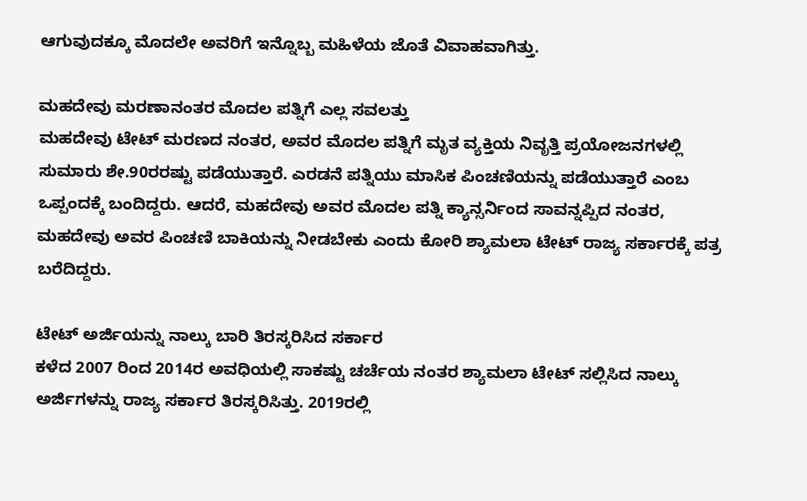ಆಗುವುದಕ್ಕೂ ಮೊದಲೇ ಅವರಿಗೆ ಇನ್ನೊಬ್ಬ ಮಹಿಳೆಯ ಜೊತೆ ವಿವಾಹವಾಗಿತ್ತು.

ಮಹದೇವು ಮರಣಾನಂತರ ಮೊದಲ ಪತ್ನಿಗೆ ಎಲ್ಲ ಸವಲತ್ತು
ಮಹದೇವು ಟೇಟ್ ಮರಣದ ನಂತರ, ಅವರ ಮೊದಲ ಪತ್ನಿಗೆ ಮೃತ ವ್ಯಕ್ತಿಯ ನಿವೃತ್ತಿ ಪ್ರಯೋಜನಗಳಲ್ಲಿ ಸುಮಾರು ಶೇ.90ರರಷ್ಟು ಪಡೆಯುತ್ತಾರೆ. ಎರಡನೆ ಪತ್ನಿಯು ಮಾಸಿಕ ಪಿಂಚಣಿಯನ್ನು ಪಡೆಯುತ್ತಾರೆ ಎಂಬ ಒಪ್ಪಂದಕ್ಕೆ ಬಂದಿದ್ದರು. ಆದರೆ, ಮಹದೇವು ಅವರ ಮೊದಲ ಪತ್ನಿ ಕ್ಯಾನ್ಸರ್ನಿಂದ ಸಾವನ್ನಪ್ಪಿದ ನಂತರ, ಮಹದೇವು ಅವರ ಪಿಂಚಣಿ ಬಾಕಿಯನ್ನು ನೀಡಬೇಕು ಎಂದು ಕೋರಿ ಶ್ಯಾಮಲಾ ಟೇಟ್ ರಾಜ್ಯ ಸರ್ಕಾರಕ್ಕೆ ಪತ್ರ ಬರೆದಿದ್ದರು.

ಟೇಟ್ ಅರ್ಜಿಯನ್ನು ನಾಲ್ಕು ಬಾರಿ ತಿರಸ್ಕರಿಸಿದ ಸರ್ಕಾರ
ಕಳೆದ 2007 ರಿಂದ 2014ರ ಅವಧಿಯಲ್ಲಿ ಸಾಕಷ್ಟು ಚರ್ಚೆಯ ನಂತರ ಶ್ಯಾಮಲಾ ಟೇಟ್ ಸಲ್ಲಿಸಿದ ನಾಲ್ಕು ಅರ್ಜಿಗಳನ್ನು ರಾಜ್ಯ ಸರ್ಕಾರ ತಿರಸ್ಕರಿಸಿತ್ತು. 2019ರಲ್ಲಿ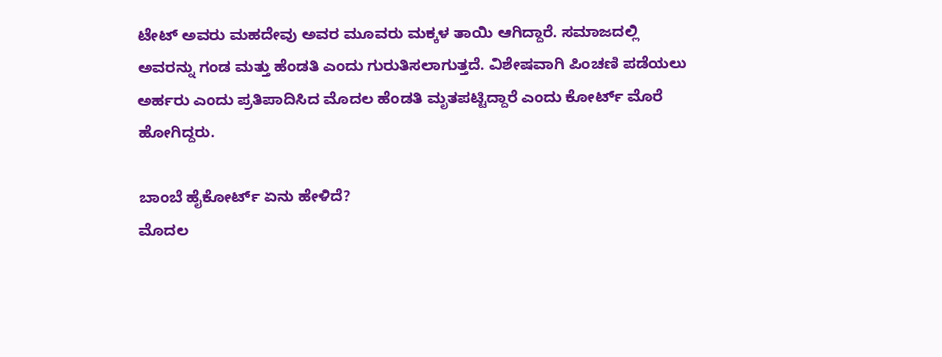ಟೇಟ್ ಅವರು ಮಹದೇವು ಅವರ ಮೂವರು ಮಕ್ಕಳ ತಾಯಿ ಆಗಿದ್ದಾರೆ. ಸಮಾಜದಲ್ಲಿ ಅವರನ್ನು ಗಂಡ ಮತ್ತು ಹೆಂಡತಿ ಎಂದು ಗುರುತಿಸಲಾಗುತ್ತದೆ. ವಿಶೇಷವಾಗಿ ಪಿಂಚಣಿ ಪಡೆಯಲು ಅರ್ಹರು ಎಂದು ಪ್ರತಿಪಾದಿಸಿದ ಮೊದಲ ಹೆಂಡತಿ ಮೃತಪಟ್ಟಿದ್ದಾರೆ ಎಂದು ಕೋರ್ಟ್ ಮೊರೆ ಹೋಗಿದ್ದರು.

ಬಾಂಬೆ ಹೈಕೋರ್ಟ್ ಏನು ಹೇಳಿದೆ?
ಮೊದಲ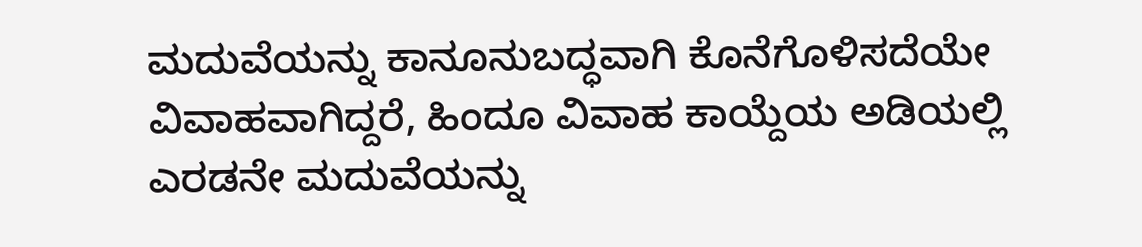ಮದುವೆಯನ್ನು ಕಾನೂನುಬದ್ಧವಾಗಿ ಕೊನೆಗೊಳಿಸದೆಯೇ ವಿವಾಹವಾಗಿದ್ದರೆ, ಹಿಂದೂ ವಿವಾಹ ಕಾಯ್ದೆಯ ಅಡಿಯಲ್ಲಿ ಎರಡನೇ ಮದುವೆಯನ್ನು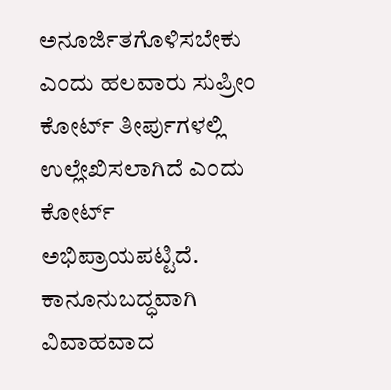ಅನೂರ್ಜಿತಗೊಳಿಸಬೇಕು ಎಂದು ಹಲವಾರು ಸುಪ್ರೀಂ ಕೋರ್ಟ್ ತೀರ್ಪುಗಳಲ್ಲಿ ಉಲ್ಲೇಖಿಸಲಾಗಿದೆ ಎಂದು ಕೋರ್ಟ್ ಅಭಿಪ್ರಾಯಪಟ್ಟಿದೆ. ಕಾನೂನುಬದ್ಧವಾಗಿ ವಿವಾಹವಾದ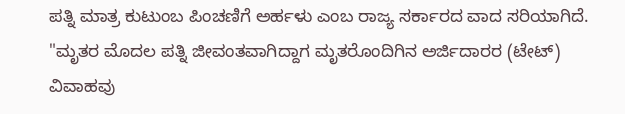ಪತ್ನಿ ಮಾತ್ರ ಕುಟುಂಬ ಪಿಂಚಣಿಗೆ ಅರ್ಹಳು ಎಂಬ ರಾಜ್ಯ ಸರ್ಕಾರದ ವಾದ ಸರಿಯಾಗಿದೆ. "ಮೃತರ ಮೊದಲ ಪತ್ನಿ ಜೀವಂತವಾಗಿದ್ದಾಗ ಮೃತರೊಂದಿಗಿನ ಅರ್ಜಿದಾರರ (ಟೇಟ್) ವಿವಾಹವು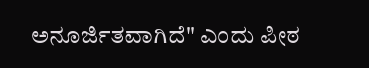ಅನೂರ್ಜಿತವಾಗಿದೆ" ಎಂದು ಪೀಠ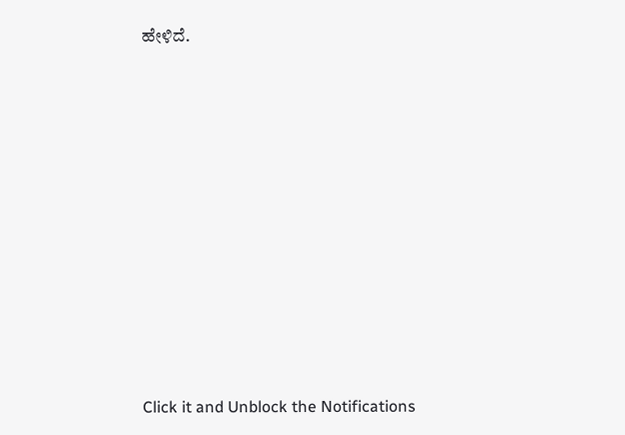ಹೇಳಿದೆ.












Click it and Unblock the Notifications